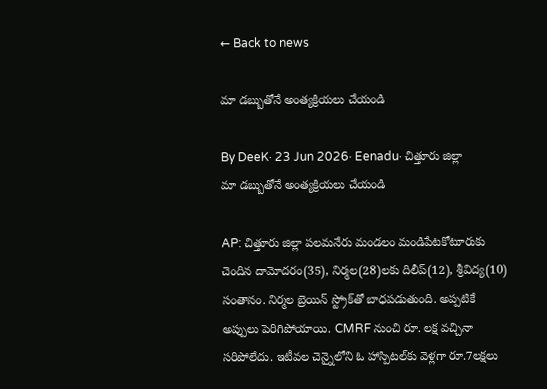← Back to news

మా డబ్బుతోనే అంత్యక్రియలు చేయండి

By DeeK· 23 Jun 2026· Eenadu· చిత్తూరు జిల్లా
మా డబ్బుతోనే అంత్యక్రియలు చేయండి

AP: చిత్తూరు జిల్లా పలమనేరు మండలం మండిపేటకోటూరుకు చెందిన దామోదరం(35), నిర్మల(28)లకు దిలీప్(12), శ్రీవిద్య(10) సంతానం. నిర్మల బ్రెయిన్ స్ట్రోక్‌తో బాధపడుతుంది. అప్పటికే అప్పులు పెరిగిపోయాయి. CMRF నుంచి రూ. లక్ష వచ్చినా సరిపోలేదు. ఇటీవల చెన్నైలోని ఓ హాస్పిటల్‌కు వెళ్లగా రూ.7లక్షలు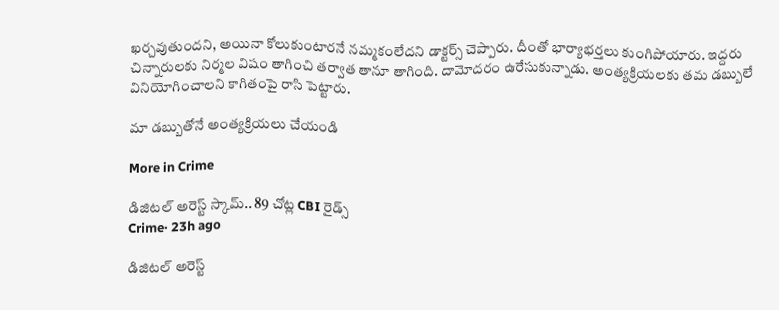ఖర్చవుతుందని, అయినా కోలుకుంటారనే నమ్మకంలేదని డాక్టర్స్ చెప్పారు. దీంతో భార్యాభర్తలు కుంగిపోయారు. ఇద్దరు చిన్నారులకు నిర్మల విషం తాగించి తర్వాత తానూ తాగింది. దామోదరం ఉరేసుకున్నాడు. అంత్యక్రియలకు తమ డబ్బులే వినియోగించాలని కాగితంపై రాసి పెట్టారు.

మా డబ్బుతోనే అంత్యక్రియలు చేయండి

More in Crime

డిజిటల్ అరెస్ట్ స్కామ్.. 89 చోట్ల CBI రైడ్స్
Crime· 23h ago

డిజిటల్ అరెస్ట్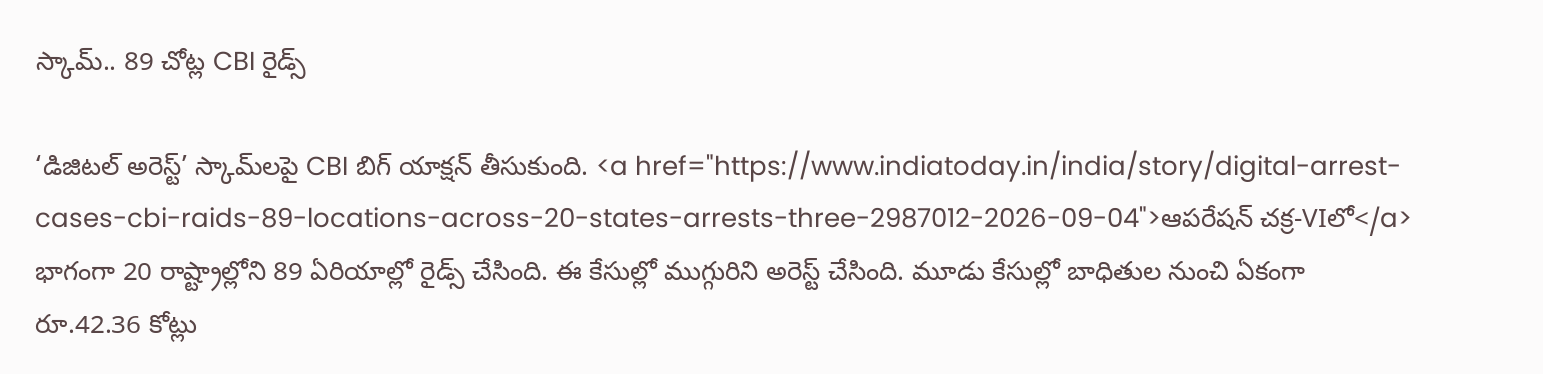స్కామ్.. 89 చోట్ల CBI రైడ్స్

‘డిజిటల్ అరెస్ట్’ స్కామ్‌లపై CBI బిగ్ యాక్షన్ తీసుకుంది. <a href="https://www.indiatoday.in/india/story/digital-arrest-cases-cbi-raids-89-locations-across-20-states-arrests-three-2987012-2026-09-04">ఆపరేషన్ చక్ర-VIలో</a> భాగంగా 20 రాష్ట్రాల్లోని 89 ఏరియాల్లో రైడ్స్ చేసింది. ఈ కేసుల్లో ముగ్గురిని అరెస్ట్ చేసింది. మూడు కేసుల్లో బాధితుల నుంచి ఏకంగా రూ.42.36 కోట్లు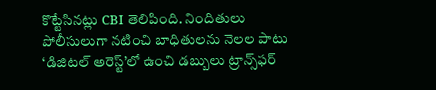కొట్టేసినట్లు CBI తెలిపింది. నిందితులు పోలీసులుగా నటించి బాధితులను నెలల పాటు ‘డిజిటల్ అరెస్ట్’లో ఉంచి డబ్బులు ట్రాన్స్‌ఫర్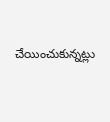చేయించుకున్నట్లు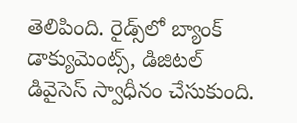తెలిపింది. రైడ్స్‌లో బ్యాంక్ డాక్యుమెంట్స్, డిజిటల్ డివైసెస్ స్వాధీనం చేసుకుంది.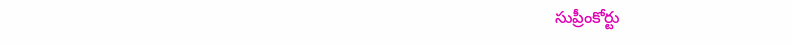సుప్రీంకోర్టు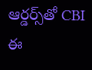ఆర్డర్స్‌తో CBI ఈ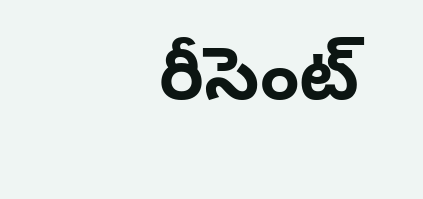రీసెంట్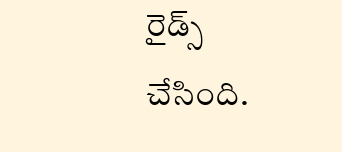రైడ్స్ చేసింది.